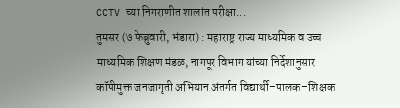CCTV च्या निगराणीत शालांत परीक्षा...
तुमसर (७ फेब्रुवारी, भंडारा) : महाराष्ट्र राज्य माध्यमिक व उच्च माध्यमिक शिक्षण मंडळ, नागपूर विभाग यांच्या निर्देशानुसार कॉपीमुक्त जनजागृती अभियान अंतर्गत विद्यार्थी–पालक–शिक्षक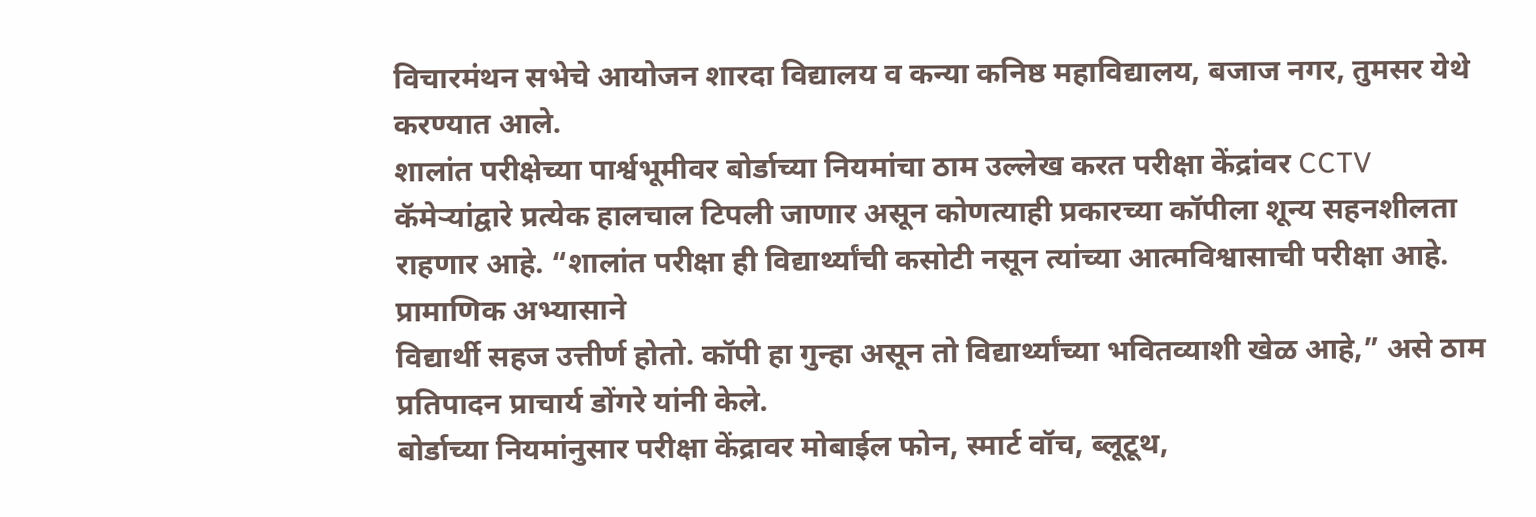विचारमंथन सभेचे आयोजन शारदा विद्यालय व कन्या कनिष्ठ महाविद्यालय, बजाज नगर, तुमसर येथे करण्यात आले.
शालांत परीक्षेच्या पार्श्वभूमीवर बोर्डाच्या नियमांचा ठाम उल्लेख करत परीक्षा केंद्रांवर CCTV कॅमेऱ्यांद्वारे प्रत्येक हालचाल टिपली जाणार असून कोणत्याही प्रकारच्या कॉपीला शून्य सहनशीलता राहणार आहे. “शालांत परीक्षा ही विद्यार्थ्यांची कसोटी नसून त्यांच्या आत्मविश्वासाची परीक्षा आहे. प्रामाणिक अभ्यासाने
विद्यार्थी सहज उत्तीर्ण होतो. कॉपी हा गुन्हा असून तो विद्यार्थ्यांच्या भवितव्याशी खेळ आहे,” असे ठाम प्रतिपादन प्राचार्य डोंगरे यांनी केले.
बोर्डाच्या नियमांनुसार परीक्षा केंद्रावर मोबाईल फोन, स्मार्ट वॉच, ब्लूटूथ,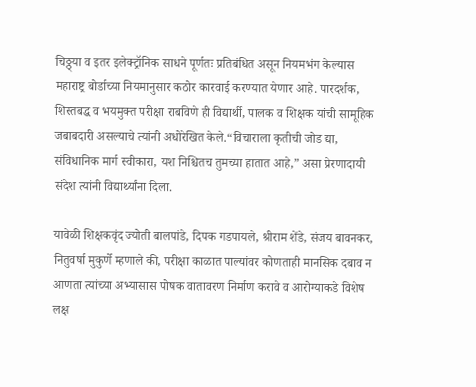चिठ्ठ्या व इतर इलेक्ट्रॉनिक साधने पूर्णतः प्रतिबंधित असून नियमभंग केल्यास महाराष्ट्र बोर्डाच्या नियमानुसार कठोर कारवाई करण्यात येणार आहे. पारदर्शक, शिस्तबद्ध व भयमुक्त परीक्षा राबविणे ही विद्यार्थी, पालक व शिक्षक यांची सामूहिक जबाबदारी असल्याचे त्यांनी अधोरेखित केले.“विचाराला कृतीची जोड द्या, संविधानिक मार्ग स्वीकारा, यश निश्चितच तुमच्या हातात आहे,” असा प्रेरणादायी संदेश त्यांनी विद्यार्थ्यांना दिला.

यावेळी शिक्षकवृंद ज्योती बालपांडे, दिपक गडपायले, श्रीराम शेंडे, संजय बावनकर, नितुवर्षा मुकुर्णे म्हणाले की, परीक्षा काळात पाल्यांवर कोणताही मानसिक दबाव न आणता त्यांच्या अभ्यासास पोषक वातावरण निर्माण करावे व आरोग्याकडे विशेष लक्ष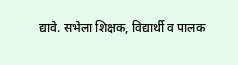द्यावे. सभेला शिक्षक, विद्यार्थी व पालक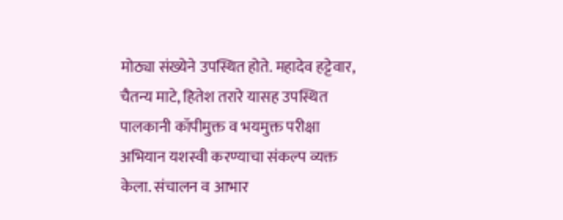मोठ्या संख्येने उपस्थित होते. महादेव हट्टेवार, चैतन्य माटे, हितेश तरारे यासह उपस्थित पालकानी कॉपीमुक्त व भयमुक्त परीक्षा अभियान यशस्वी करण्याचा संकल्प व्यक्त केला. संचालन व आभार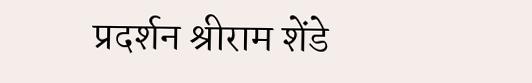प्रदर्शन श्रीराम शेंडे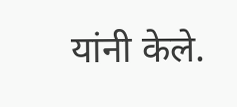यांनी केले.